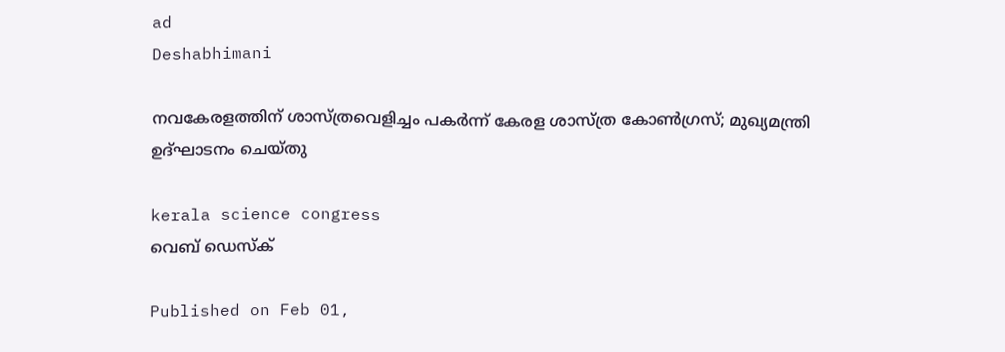ad
Deshabhimani

നവകേരളത്തിന്‌ ശാസ്‌ത്രവെളിച്ചം പകർന്ന്‌ കേരള ശാസ്‌ത്ര കോണ്‍ഗ്രസ്‌; മുഖ്യമന്ത്രി ഉദ്ഘാടനം ചെയ്തു

kerala science congress
വെബ് ഡെസ്ക്

Published on Feb 01,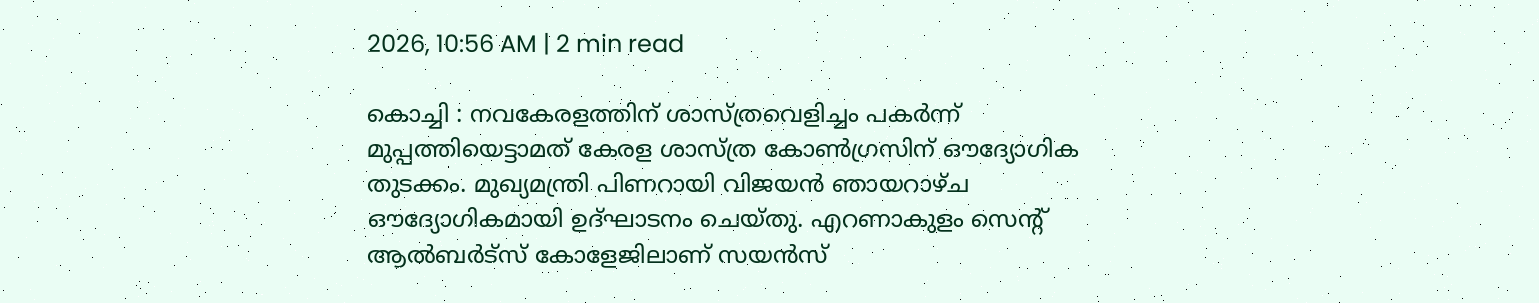2026, 10:56 AM | 2 min read

കൊച്ചി : നവകേരളത്തിന്‌ ശാസ്‌ത്രവെളിച്ചം പകർന്ന് മുപ്പത്തിയെട്ടാമത്‌ കേരള ശാസ്‌ത്ര കോണ്‍ഗ്രസിന് ഔദ്യോഗിക തുടക്കം. മുഖ്യമന്ത്രി പിണറായി വിജയൻ ഞായറാഴ്‌ച ഔദ്യോഗികമായി ഉദ്ഘാടനം ചെയ്തു. എറണാകുളം സെന്റ് ആൽബർട്സ് കോളേജിലാണ് സയൻസ്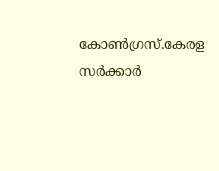കോൺഗ്രസ്.കേരള സർക്കാർ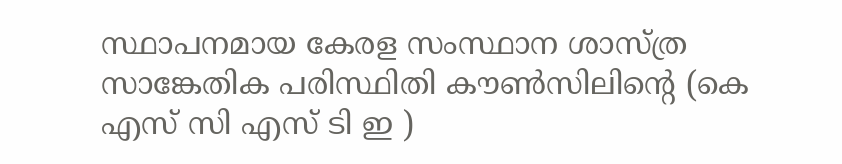സ്ഥാപനമായ കേരള സംസ്ഥാന ശാസ്ത്ര സാങ്കേതിക പരിസ്ഥിതി കൗൺസിലിന്റെ (കെ എസ് സി എസ് ടി ഇ )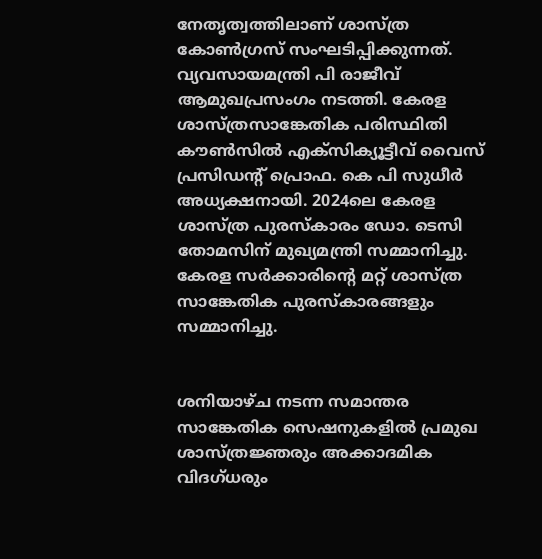നേതൃത്വത്തിലാണ് ശാസ്ത്ര കോൺഗ്രസ് സംഘടിപ്പിക്കുന്നത്. വ്യവസായമന്ത്രി പി രാജീവ് ആമുഖപ്രസംഗം നടത്തി. കേരള ശാസ്ത്രസാങ്കേതിക പരിസ്ഥിതി കൗണ്‍സില്‍ എക്‌സിക്യൂട്ടീവ് വൈസ് പ്രസിഡന്റ് പ്രൊഫ. കെ പി സുധീര്‍ അധ്യക്ഷനായി. 2024ലെ കേരള ശാസ്ത്ര പുരസ്‌കാരം ഡോ. ടെസി തോമസിന് മുഖ്യമന്ത്രി സമ്മാനിച്ചു. കേരള സർക്കാരിന്റെ മറ്റ് ശാസ്ത്ര സാങ്കേതിക പുരസ്‌കാരങ്ങളും സമ്മാനിച്ചു.


ശനിയാഴ്‌ച നടന്ന സമാന്തര സാങ്കേതിക സെഷനുകളില്‍ പ്രമുഖ ശാസ്ത്രജ്ഞരും അക്കാദമിക വിദഗ്ധരും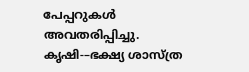പേപ്പറുകൾ അവതരിപ്പിച്ചു. കൃഷി-–ഭക്ഷ്യ ശാസ്ത്ര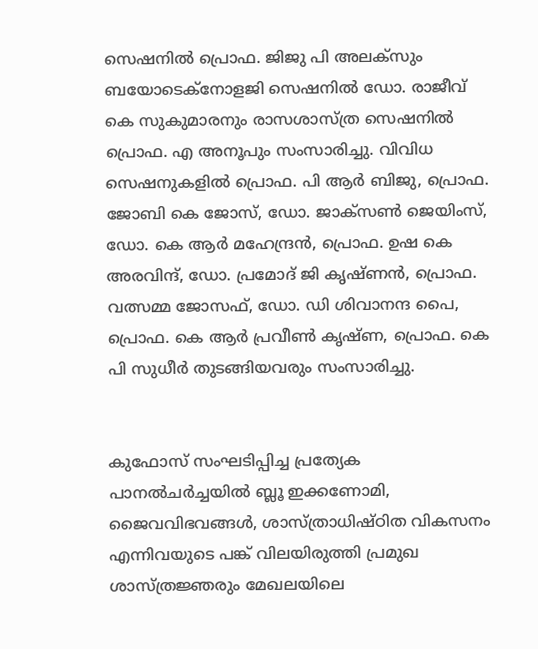സെഷനില്‍ പ്രൊഫ. ജിജു പി അലക്‌സും ബയോടെക്‌നോളജി സെഷനില്‍ ഡോ. രാജീവ് കെ സുകുമാരനും രാസശാസ്ത്ര സെഷനില്‍ പ്രൊഫ. എ അനൂപും സംസാരിച്ചു. വിവിധ സെഷനുകളിൽ പ്രൊഫ. പി ആർ ബിജു, പ്രൊഫ. ജോബി കെ ജോസ്, ഡോ. ജാക്‌സണ്‍ ജെയിംസ്, ഡോ. കെ ആർ മഹേന്ദ്രന്‍, പ്രൊഫ. ഉഷ കെ അരവിന്ദ്, ഡോ. പ്രമോദ് ജി കൃഷ്ണന്‍, പ്രൊഫ. വത്സമ്മ ജോസഫ്, ഡോ. ഡി ശിവാനന്ദ പൈ, പ്രൊഫ. കെ ആർ പ്രവീണ്‍ കൃഷ്ണ, പ്രൊഫ. കെ പി സുധീര്‍ തുടങ്ങിയവരും സംസാരിച്ചു.


കുഫോസ് സംഘടിപ്പിച്ച പ്രത്യേക പാനൽചർച്ചയിൽ ബ്ലൂ ഇക്കണോമി, ജൈവവിഭവങ്ങൾ, ശാസ്ത്രാധിഷ്ഠിത വികസനം എന്നിവയുടെ പങ്ക് വിലയിരുത്തി പ്രമുഖ ശാസ്ത്രജ്ഞരും മേഖലയിലെ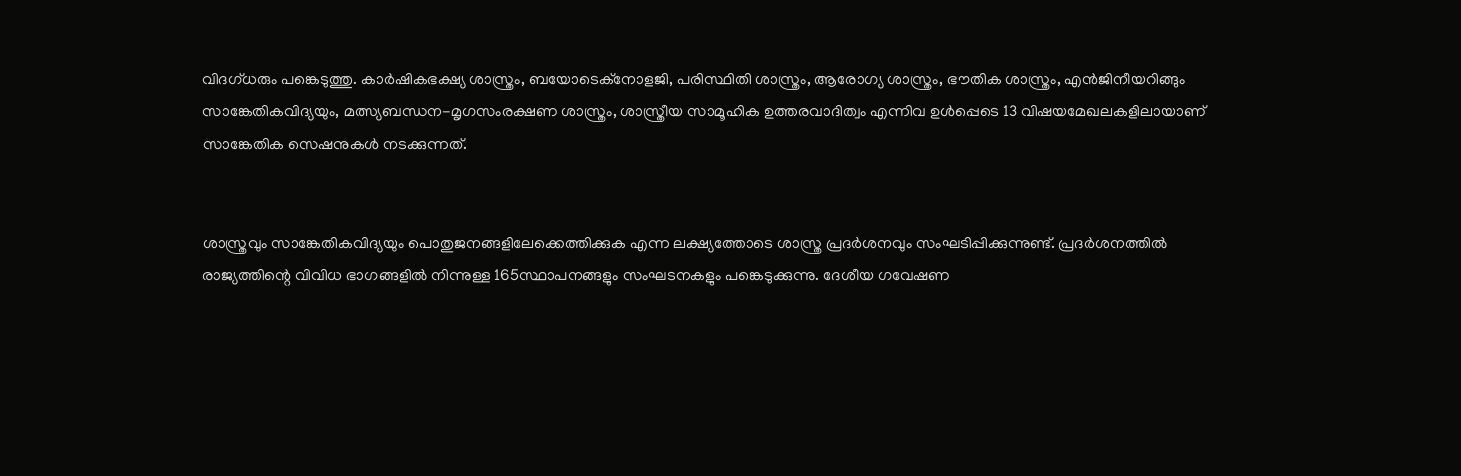വിദഗ്ധരും പങ്കെടുത്തു. കാർഷികഭക്ഷ്യ ശാസ്ത്രം, ബയോടെക്‌നോളജി, പരിസ്ഥിതി ശാസ്ത്രം, ആരോഗ്യ ശാസ്ത്രം, ഭൗതിക ശാസ്ത്രം, എൻജിനീയറിങ്ങും സാങ്കേതികവിദ്യയും, മത്സ്യബന്ധന-മൃഗസംരക്ഷണ ശാസ്ത്രം, ശാസ്ത്രീയ സാമൂഹിക ഉത്തരവാദിത്വം എന്നിവ ഉൾപ്പെടെ 13 വിഷയമേഖലകളിലായാണ് സാങ്കേതിക സെഷനുകൾ നടക്കുന്നത്.


ശാസ്ത്രവും സാങ്കേതികവിദ്യയും പൊതുജനങ്ങളിലേക്കെത്തിക്കുക എന്ന ലക്ഷ്യത്തോടെ ശാസ്ത്ര പ്രദർശനവും സംഘടിപ്പിക്കുന്നുണ്ട്. പ്രദർശനത്തിൽ രാജ്യത്തിന്റെ വിവിധ ഭാഗങ്ങളിൽ നിന്നുള്ള 165സ്ഥാപനങ്ങളും സംഘടനകളും പങ്കെടുക്കുന്നു. ദേശീയ ഗവേഷണ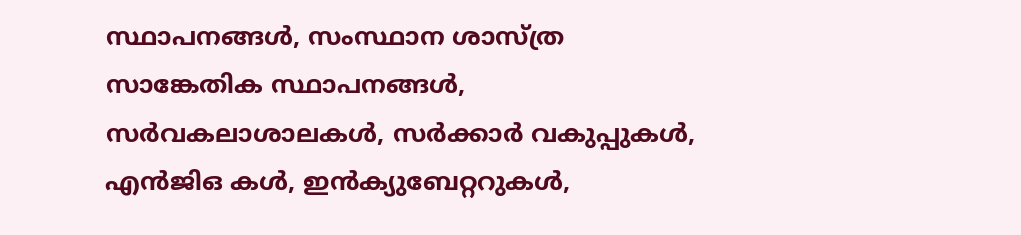സ്ഥാപനങ്ങൾ, സംസ്ഥാന ശാസ്ത്ര സാങ്കേതിക സ്ഥാപനങ്ങൾ, സർവകലാശാലകൾ, സർക്കാർ വകുപ്പുകൾ, എൻജിഒ കൾ, ഇൻക്യുബേറ്ററുകൾ,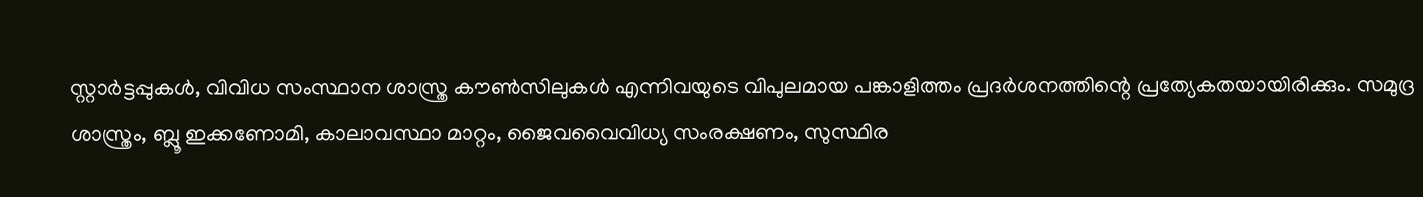സ്റ്റാർട്ടപ്പുകൾ, വിവിധ സംസ്ഥാന ശാസ്ത്ര കൗൺസിലുകൾ എന്നിവയുടെ വിപുലമായ പങ്കാളിത്തം പ്രദർശനത്തിന്റെ പ്രത്യേകതയായിരിക്കും. സമുദ്ര ശാസ്ത്രം, ബ്ലൂ ഇക്കണോമി, കാലാവസ്ഥാ മാറ്റം, ജൈവവൈവിധ്യ സംരക്ഷണം, സുസ്ഥിര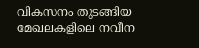വികസനം തുടങ്ങിയ മേഖലകളിലെ നവീന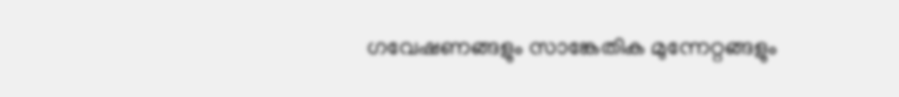ഗവേഷണങ്ങളും സാങ്കേതിക മുന്നേറ്റങ്ങളും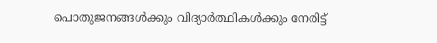പൊതുജനങ്ങൾക്കും വിദ്യാർത്ഥികൾക്കും നേരിട്ട്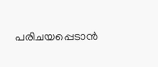പരിചയപ്പെടാൻ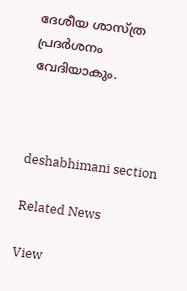ദേശീയ ശാസ്ത്ര പ്രദർശനം വേദിയാകും.



deshabhimani section

Related News

View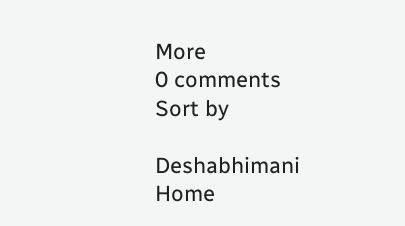More
0 comments
Sort by

Deshabhimani
Home